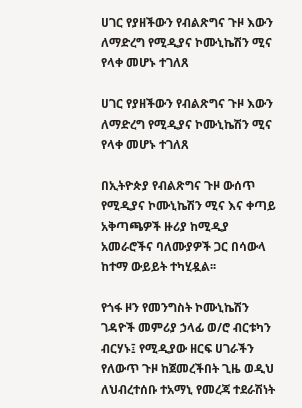ሀገር የያዘችውን የብልጽግና ጉዞ እውን ለማድረግ የሚዲያና ኮሙኒኬሽን ሚና የላቀ መሆኑ ተገለጸ

ሀገር የያዘችውን የብልጽግና ጉዞ እውን ለማድረግ የሚዲያና ኮሙኒኬሽን ሚና የላቀ መሆኑ ተገለጸ

በኢትዮጵያ የብልጽግና ጉዞ ውሰጥ የሚዲያና ኮሙኒኬሽን ሚና እና ቀጣይ አቅጣጫዎች ዙሪያ ከሚዲያ አመራሮችና ባለሙያዎች ጋር በሳውላ ከተማ ውይይት ተካሂዷል፡፡

የጎፋ ዞን የመንግስት ኮሙኒኬሽን ገዳዮች መምሪያ ኃላፊ ወ/ሮ ብርቱካን ብርሃኑ፤ የሚዲያው ዘርፍ ሀገራችን የለውጥ ጉዞ ከጀመረችበት ጊዜ ወዲህ ለህብረተሰቡ ተአማኒ የመረጃ ተደራሽነት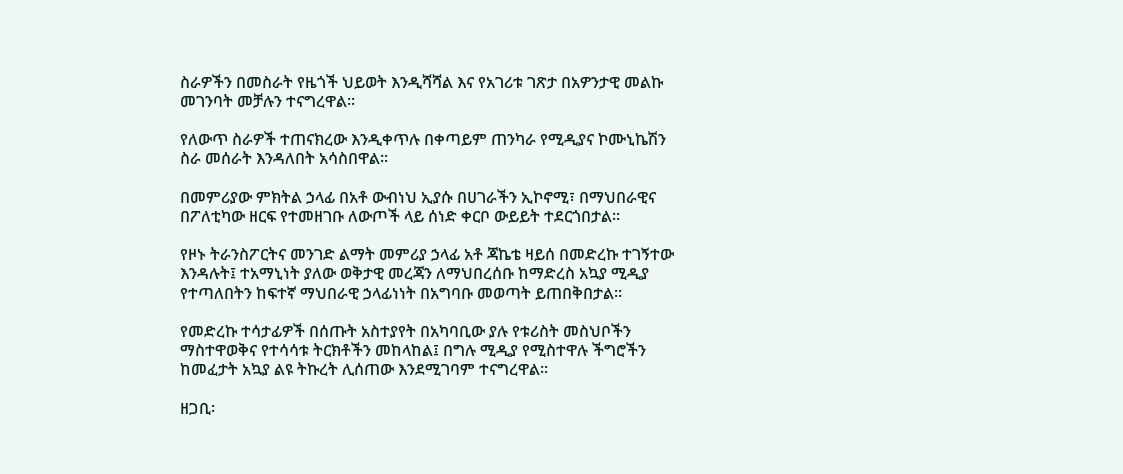ስራዎችን በመስራት የዜጎች ህይወት እንዲሻሻል እና የአገሪቱ ገጽታ በአዎንታዊ መልኩ መገንባት መቻሉን ተናግረዋል፡፡

የለውጥ ስራዎች ተጠናክረው እንዲቀጥሉ በቀጣይም ጠንካራ የሚዲያና ኮሙኒኬሽን ስራ መሰራት እንዳለበት አሳስበዋል።

በመምሪያው ምክትል ኃላፊ በአቶ ውብነህ ኢያሱ በሀገራችን ኢኮኖሚ፣ በማህበራዊና በፖለቲካው ዘርፍ የተመዘገቡ ለውጦች ላይ ሰነድ ቀርቦ ውይይት ተደርጎበታል፡፡

የዞኑ ትራንስፖርትና መንገድ ልማት መምሪያ ኃላፊ አቶ ጃኬቴ ዛይሰ በመድረኩ ተገኝተው እንዳሉት፤ ተአማኒነት ያለው ወቅታዊ መረጃን ለማህበረሰቡ ከማድረስ አኳያ ሚዲያ የተጣለበትን ከፍተኛ ማህበራዊ ኃላፊነነት በአግባቡ መወጣት ይጠበቅበታል፡፡

የመድረኩ ተሳታፊዎች በሰጡት አስተያየት በአካባቢው ያሉ የቱሪስት መስህቦችን ማስተዋወቅና የተሳሳቱ ትርክቶችን መከላከል፤ በግሉ ሚዲያ የሚስተዋሉ ችግሮችን ከመፈታት አኳያ ልዩ ትኩረት ሊሰጠው እንደሚገባም ተናግረዋል።

ዘጋቢ፡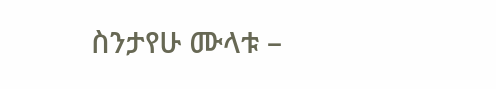ስንታየሁ ሙላቱ –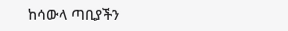ከሳውላ ጣቢያችን